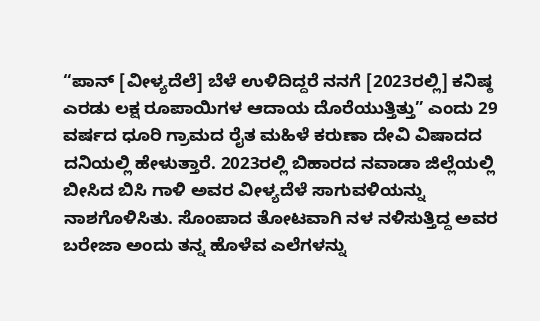“ಪಾನ್ [ವೀಳ್ಯದೆಲೆ] ಬೆಳೆ ಉಳಿದಿದ್ದರೆ ನನಗೆ [2023ರಲ್ಲಿ] ಕನಿಷ್ಠ ಎರಡು ಲಕ್ಷ ರೂಪಾಯಿಗಳ ಆದಾಯ ದೊರೆಯುತ್ತಿತ್ತು” ಎಂದು 29 ವರ್ಷದ ಧೂರಿ ಗ್ರಾಮದ ರೈತ ಮಹಿಳೆ ಕರುಣಾ ದೇವಿ ವಿಷಾದದ ದನಿಯಲ್ಲಿ ಹೇಳುತ್ತಾರೆ. 2023ರಲ್ಲಿ ಬಿಹಾರದ ನವಾಡಾ ಜಿಲ್ಲೆಯಲ್ಲಿ ಬೀಸಿದ ಬಿಸಿ ಗಾಳಿ ಅವರ ವೀಳ್ಯದೆಳೆ ಸಾಗುವಳಿಯನ್ನು ನಾಶಗೊಳಿಸಿತು. ಸೊಂಪಾದ ತೋಟವಾಗಿ ನಳ ನಳಿಸುತ್ತಿದ್ದ ಅವರ ಬರೇಜಾ ಅಂದು ತನ್ನ ಹೊಳೆವ ಎಲೆಗಳನ್ನು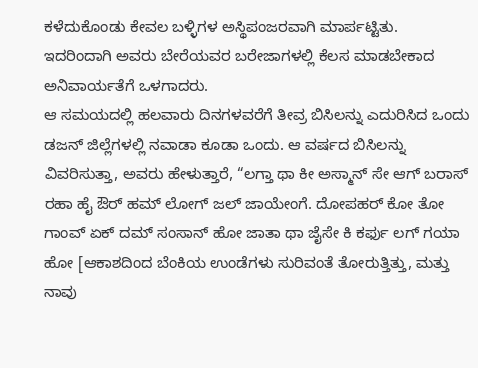ಕಳೆದುಕೊಂಡು ಕೇವಲ ಬಳ್ಳಿಗಳ ಅಸ್ಥಿಪಂಜರವಾಗಿ ಮಾರ್ಪಟ್ಟಿತು. ಇದರಿಂದಾಗಿ ಅವರು ಬೇರೆಯವರ ಬರೇಜಾಗಳಲ್ಲಿ ಕೆಲಸ ಮಾಡಬೇಕಾದ ಅನಿವಾರ್ಯತೆಗೆ ಒಳಗಾದರು.
ಆ ಸಮಯದಲ್ಲಿ ಹಲವಾರು ದಿನಗಳವರೆಗೆ ತೀವ್ರ ಬಿಸಿಲನ್ನು ಎದುರಿಸಿದ ಒಂದು ಡಜನ್ ಜಿಲ್ಲೆಗಳಲ್ಲಿ ನವಾಡಾ ಕೂಡಾ ಒಂದು. ಆ ವರ್ಷದ ಬಿಸಿಲನ್ನು ವಿವರಿಸುತ್ತಾ, ಅವರು ಹೇಳುತ್ತಾರೆ, “ಲಗ್ತಾ ಥಾ ಕೀ ಅಸ್ಮಾನ್ ಸೇ ಆಗ್ ಬರಾಸ್ ರಹಾ ಹೈ ಔರ್ ಹಮ್ ಲೋಗ್ ಜಲ್ ಜಾಯೇಂಗೆ. ದೋಪಹರ್ ಕೋ ತೋ ಗಾಂವ್ ಏಕ್ ದಮ್ ಸಂಸಾನ್ ಹೋ ಜಾತಾ ಥಾ ಜೈಸೇ ಕಿ ಕರ್ಫು ಲಗ್ ಗಯಾ ಹೋ [ಆಕಾಶದಿಂದ ಬೆಂಕಿಯ ಉಂಡೆಗಳು ಸುರಿವಂತೆ ತೋರುತ್ತಿತ್ತು, ಮತ್ತು ನಾವು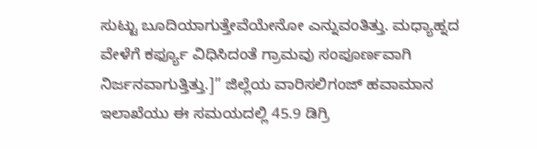ಸುಟ್ಟು ಬೂದಿಯಾಗುತ್ತೇವೆಯೇನೋ ಎನ್ನುವಂತಿತ್ತು. ಮಧ್ಯಾಹ್ನದ ವೇಳೆಗೆ ಕರ್ಫ್ಯೂ ವಿಧಿಸಿದಂತೆ ಗ್ರಾಮವು ಸಂಪೂರ್ಣವಾಗಿ ನಿರ್ಜನವಾಗುತ್ತಿತ್ತು.]” ಜಿಲ್ಲೆಯ ವಾರಿಸಲಿಗಂಜ್ ಹವಾಮಾನ ಇಲಾಖೆಯು ಈ ಸಮಯದಲ್ಲಿ 45.9 ಡಿಗ್ರಿ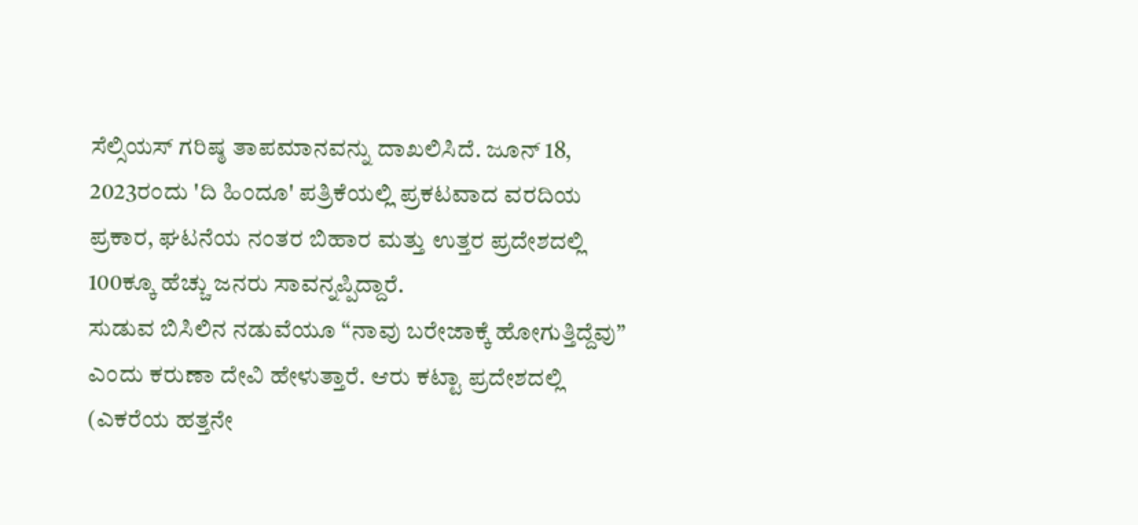ಸೆಲ್ಸಿಯಸ್ ಗರಿಷ್ಠ ತಾಪಮಾನವನ್ನು ದಾಖಲಿಸಿದೆ. ಜೂನ್ 18, 2023ರಂದು 'ದಿ ಹಿಂದೂ' ಪತ್ರಿಕೆಯಲ್ಲಿ ಪ್ರಕಟವಾದ ವರದಿಯ ಪ್ರಕಾರ, ಘಟನೆಯ ನಂತರ ಬಿಹಾರ ಮತ್ತು ಉತ್ತರ ಪ್ರದೇಶದಲ್ಲಿ 100ಕ್ಕೂ ಹೆಚ್ಚು ಜನರು ಸಾವನ್ನಪ್ಪಿದ್ದಾರೆ.
ಸುಡುವ ಬಿಸಿಲಿನ ನಡುವೆಯೂ “ನಾವು ಬರೇಜಾಕ್ಕೆ ಹೋಗುತ್ತಿದ್ದೆವು” ಎಂದು ಕರುಣಾ ದೇವಿ ಹೇಳುತ್ತಾರೆ. ಆರು ಕಟ್ಟಾ ಪ್ರದೇಶದಲ್ಲಿ (ಎಕರೆಯ ಹತ್ತನೇ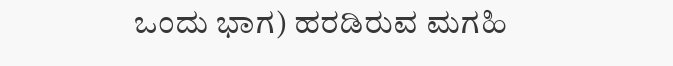ಒಂದು ಭಾಗ) ಹರಡಿರುವ ಮಗಹಿ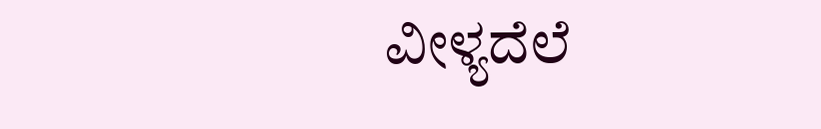ವೀಳ್ಯದೆಲೆ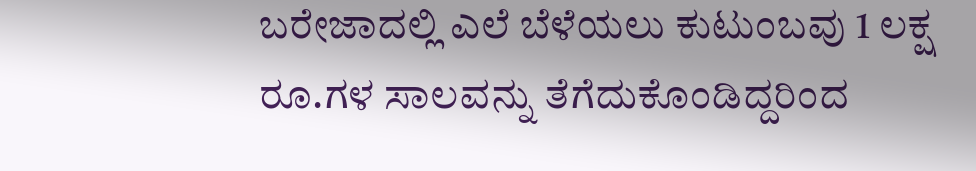ಬರೇಜಾದಲ್ಲಿ ಎಲೆ ಬೆಳೆಯಲು ಕುಟುಂಬವು 1 ಲಕ್ಷ ರೂ.ಗಳ ಸಾಲವನ್ನು ತೆಗೆದುಕೊಂಡಿದ್ದರಿಂದ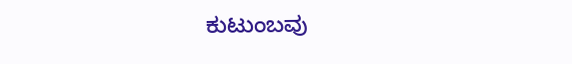ಕುಟುಂಬವು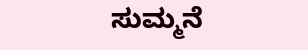ಸುಮ್ಮನೆ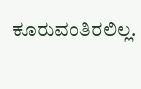ಕೂರುವಂತಿರಲಿಲ್ಲ.